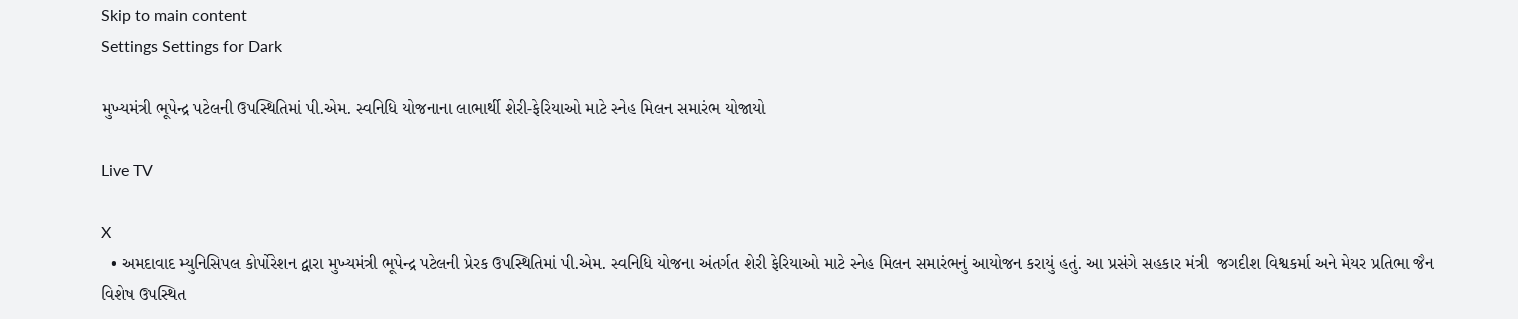Skip to main content
Settings Settings for Dark

મુખ્યમંત્રી ભૂપેન્દ્ર પટેલની ઉપસ્થિતિમાં પી.એમ. સ્વનિધિ યોજનાના લાભાર્થી શેરી-ફેરિયાઓ માટે સ્નેહ મિલન સમારંભ યોજાયો

Live TV

X
  • અમદાવાદ મ્યુનિસિપલ કોર્પોરેશન દ્વારા મુખ્યમંત્રી ભૂપેન્દ્ર પટેલની પ્રેરક ઉપસ્થિતિમાં પી.એમ. સ્વનિધિ યોજના અંતર્ગત શેરી ફેરિયાઓ માટે સ્નેહ મિલન સમારંભનું આયોજન કરાયું હતું. આ પ્રસંગે સહકાર મંત્રી  જગદીશ વિશ્વકર્મા અને મેયર પ્રતિભા જૈન વિશેષ ઉપસ્થિત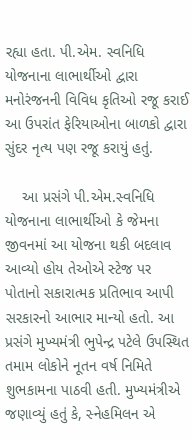રહ્યા હતા. પી.એમ. સ્વનિધિ યોજનાના લાભાર્થીઓ દ્વારા મનોરંજનની વિવિધ કૃતિઓ રજૂ કરાઈ આ ઉપરાંત ફેરિયાઓના બાળકો દ્વારા સુંદર નૃત્ય પણ રજૂ કરાયું હતું.

    આ પ્રસંગે પી.એમ.સ્વનિધિ યોજનાના લાભાર્થીઓ કે જેમના જીવનમાં આ યોજના થકી બદલાવ આવ્યો હોય તેઓએ સ્ટેજ પર પોતાનો સકારાત્મક પ્રતિભાવ આપી સરકારનો આભાર માન્યો હતો. આ પ્રસંગે મુખ્યમંત્રી ભુપેન્દ્ર પટેલે ઉપસ્થિત તમામ લોકોને નૂતન વર્ષ નિમિતે શુભકામના પાઠવી હતી. મુખ્યમંત્રીએ જણાવ્યું હતું કે, સ્નેહમિલન એ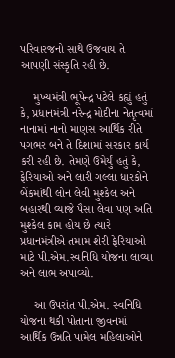પરિવારજનો સાથે ઉજવાય તે આપણી સંસ્કૃતિ રહી છે.

    મુખ્યમંત્રી ભૂપેન્દ્ર પટેલે કહ્યું હતું કે, પ્રધાનમંત્રી નરેન્દ્ર મોદીના નેતૃત્વમાં નાનામાં નાનો માણસ આર્થિક રીતે પગભર બને તે દિશામાં સરકાર કાર્ય કરી રહી છે. તેમણે ઉમેર્યું હતું કે, ફેરિયાઓ અને લારી ગલ્લા ધારકોને  બેંકમાંથી લોન લેવી મુશ્કેલ અને બહારથી વ્યાજે પૈસા લેવા પણ અતિ મુશ્કેલ કામ હોય છે ત્યારે પ્રધાનમંત્રીએ તમામ શેરી ફેરિયાઓ માટે પી.એમ.સ્વનિધિ યોજના લાવ્યા અને લાભ અપાવ્યો.

    આ ઉપરાંત પી.એમ. સ્વનિધિ યોજના થકી પોતાના જીવનમાં આર્થિક ઉન્નતિ પામેલ મહિલાઓને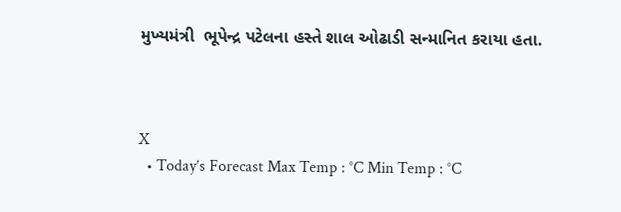મુખ્યમંત્રી  ભૂપેન્દ્ર પટેલના હસ્તે શાલ ઓઢાડી સન્માનિત કરાયા હતા.



X
  • Today’s Forecast Max Temp : °C Min Temp : °C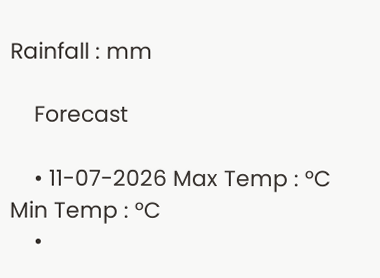Rainfall : mm

    Forecast

    • 11-07-2026 Max Temp : °C Min Temp : °C
    •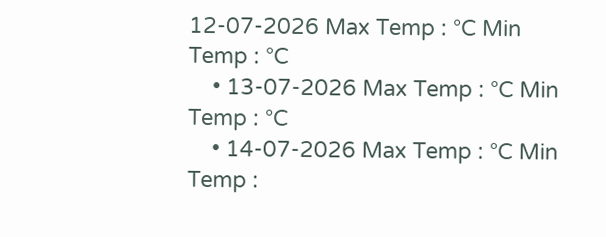12-07-2026 Max Temp : °C Min Temp : °C
    • 13-07-2026 Max Temp : °C Min Temp : °C
    • 14-07-2026 Max Temp : °C Min Temp :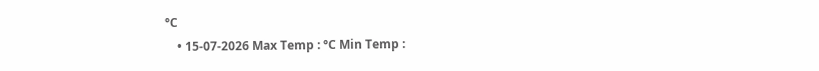°C
    • 15-07-2026 Max Temp : °C Min Temp :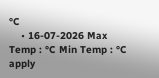°C
    • 16-07-2026 Max Temp : °C Min Temp : °C
apply